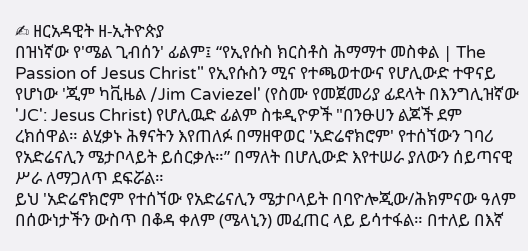✍ ዘርአዳዊት ዘ-ኢትዮጵያ
በዝነኛው የ'ሜል ጊብሰን' ፊልም፤ “የኢየሱስ ክርስቶስ ሕማማተ መስቀል | The Passion of Jesus Christ" የኢየሱስን ሚና የተጫወተውና የሆሊውድ ተዋናይ የሆነው 'ጂም ካቪዜል /Jim Caviezel' (የስሙ የመጀመሪያ ፊደላት በእንግሊዝኛው 'JC': Jesus Christ) የሆሊዉድ ፊልም ስቱዲዮዎች "በንፁሀን ልጆች ደም ረክሰዋል። ልሂቃኑ ሕፃናትን እየጠለፉ በማዘዋወር 'አድሬኖክሮም' የተሰኘውን ገባሪ የአድሬናሊን ሜታቦላይት ይሰርቃሉ።” በማለት በሆሊውድ እየተሠራ ያለውን ሰይጣናዊ ሥራ ለማጋለጥ ደፍሯል።
ይህ 'አድሬኖክሮም የተሰኘው የአድሬናሊን ሜታቦላይት በባዮሎጂው/ሕክምናው ዓለም በሰውነታችን ውስጥ በቆዳ ቀለም (ሜላኒን) መፈጠር ላይ ይሳተፋል። በተለይ በእኛ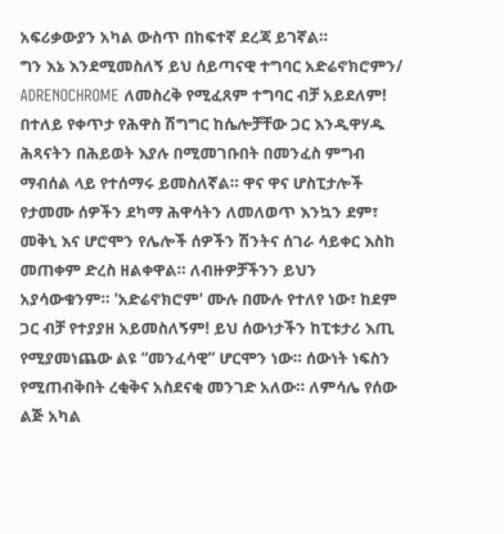አፍሪቃውያን አካል ውስጥ በከፍተኛ ደረጃ ይገኛል።
ግን እኔ እንደሚመስለኝ ይህ ሰይጣናዊ ተግባር አድሬኖክሮምን/ ADRENOCHROME ለመስረቅ የሚፈጸም ተግባር ብቻ አይደለም! በተለይ የቀጥታ የሕዋስ ሽግግር ከሴሎቻቸው ጋር እንዲዋሃዱ ሕጻናትን በሕይወት እያሉ በሚመገቡበት በመንፈስ ምግብ ማብሰል ላይ የተሰማሩ ይመስለኛል። ዋና ዋና ሆስፒታሎች የታመሙ ሰዎችን ደካማ ሕዋሳትን ለመለወጥ እንኳን ደም፣ መቅኒ እና ሆሮሞን የሌሎች ሰዎችን ሽንትና ሰገራ ሳይቀር እስከ መጠቀም ድረስ ዘልቀዋል። ለብዙዎቻችንን ይህን አያሳውቁንም። 'አድሬኖክሮም' ሙሉ በሙሉ የተለየ ነው፣ ከደም ጋር ብቻ የተያያዘ አይመስለኝም! ይህ ሰውነታችን ከፒቱታሪ እጢ የሚያመነጨው ልዩ “መንፈሳዊ” ሆርሞን ነው። ሰውነት ነፍስን የሚጠብቅበት ረቂቅና አስደናቂ መንገድ አለው። ለምሳሌ የሰው ልጅ አካል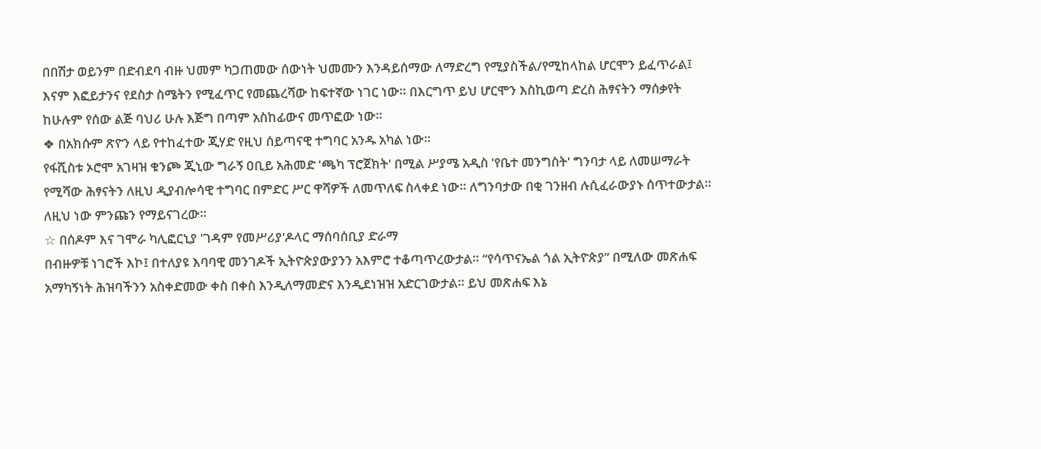በበሽታ ወይንም በድብደባ ብዙ ህመም ካጋጠመው ሰውነት ህመሙን እንዳይሰማው ለማድረግ የሚያስችል/የሚከላከል ሆርሞን ይፈጥራል፤ እናም እፎይታንና የደስታ ስሜትን የሚፈጥር የመጨረሻው ከፍተኛው ነገር ነው። በእርግጥ ይህ ሆርሞን እስኪወጣ ድረስ ሕፃናትን ማሰቃየት ከሁሉም የሰው ልጅ ባህሪ ሁሉ እጅግ በጣም አስከፊውና መጥፎው ነው።
❖ በአክሱም ጽዮን ላይ የተከፈተው ጂሃድ የዚህ ሰይጣናዊ ተግባር አንዱ አካል ነው።
የፋሺስቱ ኦሮሞ አገዛዝ ቁንጮ ጂኒው ግራኝ ዐቢይ አሕመድ 'ጫካ ፕሮጀክት' በሚል ሥያሜ አዲስ 'የቤተ መንግስት' ግንባታ ላይ ለመሠማራት የሚሻው ሕፃናትን ለዚህ ዲያብሎሳዊ ተግባር በምድር ሥር ዋሻዎች ለመጥለፍ ስላቀደ ነው። ለግንባታው በቂ ገንዘብ ሉሲፈራውያኑ ሰጥተውታል። ለዚህ ነው ምንጩን የማይናገረው።
☆ በሰዶም እና ገሞራ ካሊፎርኒያ 'ገዳም የመሥሪያ'ዶላር ማሰባሰቢያ ድራማ
በብዙዎቹ ነገሮች እኮ፤ በተለያዩ እባባዊ መንገዶች ኢትዮጵያውያንን አእምሮ ተቆጣጥረውታል። “የሳጥናኤል ጎል ኢትዮጵያ” በሚለው መጽሐፍ አማካኝነት ሕዝባችንን አስቀድመው ቀስ በቀስ እንዲለማመድና እንዲደነዝዝ አድርገውታል። ይህ መጽሐፍ እኔ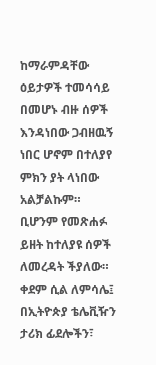ከማራምዳቸው ዕይታዎች ተመሳሳይ በመሆኑ ብዙ ሰዎች እንዳነበው ጋብዘዉኝ ነበር ሆኖም በተለያየ ምክን ያት ላነበው አልቻልኩም። ቢሆንም የመጽሐፉ ይዘት ከተለያዩ ሰዎች ለመረዳት ችያለው። ቀደም ሲል ለምሳሌ፤ በኢትዮጵያ ቴሌቪዥን ታሪክ ፊደሎችን፣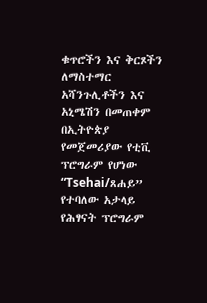ቁጥሮችን እና ቅርጾችን ለማስተማር አሻንጉሊቶችን እና አኒሜሽን በመጠቀም በኢትዮጵያ የመጀመሪያው የቲቪ ፕሮግራም የሆነው “Tsehai/ጸሐይ” የተባለው አታላይ የሕፃናት ፕሮግራም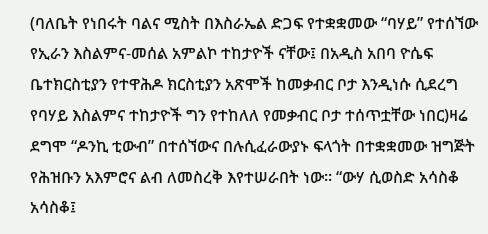(ባለቤት የነበሩት ባልና ሚስት በእስራኤል ድጋፍ የተቋቋመው “ባሃይ” የተሰኘው የኢራን እስልምና-መሰል አምልኮ ተከታዮች ናቸው፤ በአዲስ አበባ ዮሴፍ ቤተክርስቲያን የተዋሕዶ ክርስቲያን አጽሞች ከመቃብር ቦታ እንዲነሱ ሲደረግ የባሃይ እስልምና ተከታዮች ግን የተከለለ የመቃብር ቦታ ተሰጥቷቸው ነበር)ዛሬ ደግሞ “ዶንኪ ቲውብ” በተሰኘውና በሉሲፈራውያኑ ፍላጎት በተቋቋመው ዝግጅት የሕዝቡን አእምሮና ልብ ለመስረቅ እየተሠራበት ነው። “ውሃ ሲወስድ አሳስቆ አሳስቆ፤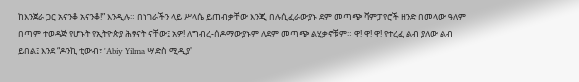ከእንጀራ ጋር አናንቆ አናንቆ!” እንዲሉ። በነገራችን ላይ ሥላሴ ይጠብቃቸው እንጂ በሉሲፈራውያኑ ደም መጣጭ ቫምፓየሮች ዘንድ በመላው ዓለም በጣም ተወዳጅ የሆኑት የኢትዮጵያ ሕፃናት ናቸው፤ አዎ! ለግብረ-ሰዶማውያኑም ለደም መጣጭ ልሂቃኖቹም። ዋ! ዋ! ዋ! የተረፈ ልብ ያለው ልብ ይበል፤ እንደ “ዶንኪ ቲውብ፣ 'Abiy Yilma ሣድስ ሚዲያ'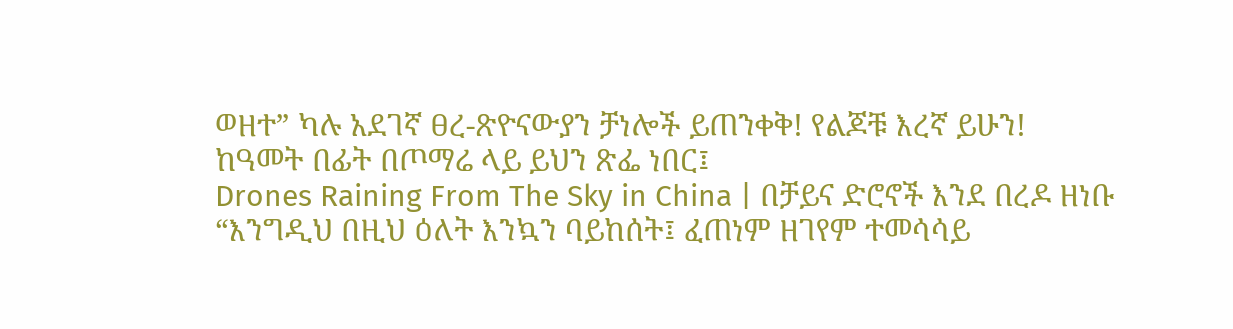ወዘተ” ካሉ አደገኛ ፀረ-ጽዮናውያን ቻነሎች ይጠንቀቅ! የልጆቹ እረኛ ይሁን!
ከዓመት በፊት በጦማሬ ላይ ይህን ጽፌ ነበር፤
Drones Raining From The Sky in China | በቻይና ድሮኖች እንደ በረዶ ዘነቡ
“እንግዲህ በዚህ ዕለት እንኳን ባይከሰት፤ ፈጠነም ዘገየም ተመሳሳይ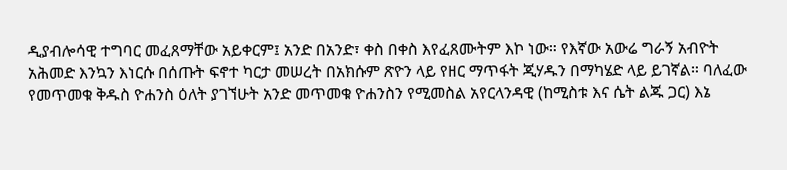ዲያብሎሳዊ ተግባር መፈጸማቸው አይቀርም፤ አንድ በአንድ፣ ቀስ በቀስ እየፈጸሙትም እኮ ነው። የእኛው አውሬ ግራኝ አብዮት አሕመድ እንኳን እነርሱ በሰጡት ፍኖተ ካርታ መሠረት በአክሱም ጽዮን ላይ የዘር ማጥፋት ጂሃዱን በማካሄድ ላይ ይገኛል። ባለፈው የመጥመቁ ቅዱስ ዮሐንስ ዕለት ያገኘሁት አንድ መጥመቁ ዮሐንስን የሚመስል አየርላንዳዊ (ከሚስቱ እና ሴት ልጁ ጋር) እኔ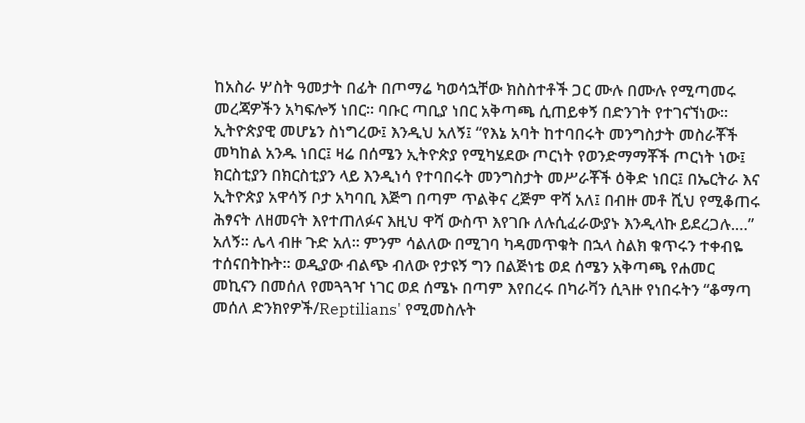ከአስራ ሦስት ዓመታት በፊት በጦማሬ ካወሳኋቸው ክስስተቶች ጋር ሙሉ በሙሉ የሚጣመሩ መረጃዎችን አካፍሎኝ ነበር። ባቡር ጣቢያ ነበር አቅጣጫ ሲጠይቀኝ በድንገት የተገናኘነው። ኢትዮጵያዊ መሆኔን ስነግረው፤ እንዲህ አለኝ፤ “የእኔ አባት ከተባበሩት መንግስታት መስራቾች መካከል አንዱ ነበር፤ ዛሬ በሰሜን ኢትዮጵያ የሚካሄደው ጦርነት የወንድማማቾች ጦርነት ነው፤ ክርስቲያን በክርስቲያን ላይ እንዲነሳ የተባበሩት መንግስታት መሥራቾች ዕቅድ ነበር፤ በኤርትራ እና ኢትዮጵያ አዋሳኝ ቦታ አካባቢ እጅግ በጣም ጥልቅና ረጅም ዋሻ አለ፤ በብዙ መቶ ሺህ የሚቆጠሩ ሕፃናት ለዘመናት እየተጠለፉና እዚህ ዋሻ ውስጥ እየገቡ ለሉሲፈራውያኑ እንዲላኩ ይደረጋሉ.…” አለኝ። ሌላ ብዙ ጉድ አለ። ምንም ሳልለው በሚገባ ካዳመጥቁት በኋላ ስልክ ቁጥሩን ተቀብዬ ተሰናበትኩት። ወዲያው ብልጭ ብለው የታዩኝ ግን በልጅነቴ ወደ ሰሜን አቅጣጫ የሐመር መኪናን በመሰለ የመጓጓዣ ነገር ወደ ሰሜኑ በጣም እየበረሩ በካራቫን ሲጓዙ የነበሩትን “ቆማጣ መሰለ ድንክየዎች/Reptilians' የሚመስሉት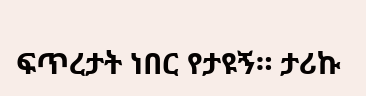ፍጥረታት ነበር የታዩኝ። ታሪኩ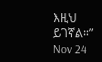እዚህ ይገኛል።”
Nov 24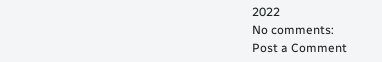2022
No comments:
Post a Comment